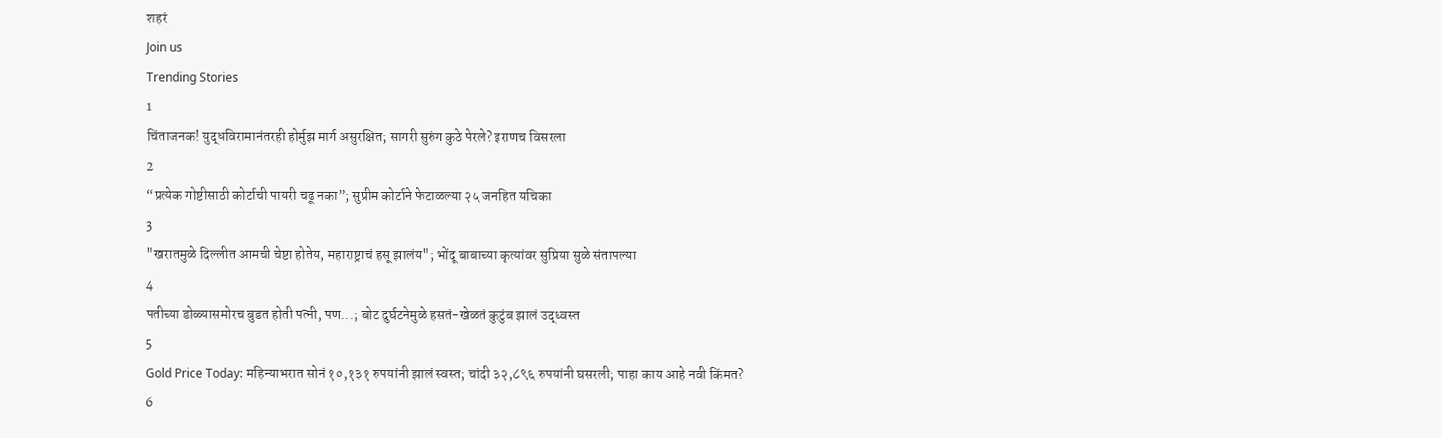शहरं
Join us
Trending Stories
1
चिंताजनक! युद्धविरामानंतरही होर्मुझ मार्ग असुरक्षित; सागरी सुरुंग कुठे पेरले? इराणच विसरला
2
“प्रत्येक गोष्टीसाठी कोर्टाची पायरी चढू नका”; सुप्रीम कोर्टाने फेटाळल्या २५ जनहित यचिका
3
"खरातमुळे दिल्लीत आमची चेष्टा होतेय, महाराष्ट्राचं हसू झालंय"; भोंदू बाबाच्या कृत्यांवर सुप्रिया सुळे संतापल्या
4
पतीच्या डोळ्यासमोरच बुडत होती पत्नी, पण...; बोट दुर्घटनेमुळे हसतं-खेळतं कुटुंब झालं उद्ध्वस्त
5
Gold Price Today: महिन्याभरात सोनं १०,१३१ रुपयांनी झालं स्वस्त; चांदी ३२,८९६ रुपयांनी घसरली; पाहा काय आहे नवी किंमत?
6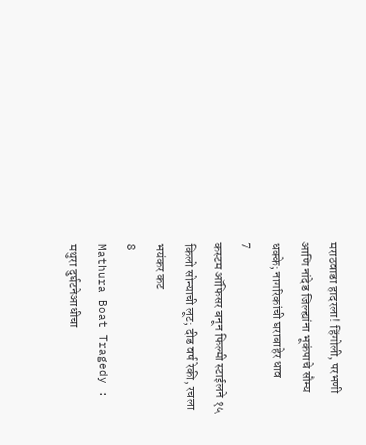मराठवाडा हादरला! हिंगोली, परभणी आणि नांदेड जिल्ह्यांना भूकंपाचे सौम्य धक्के; नागरिकांची घराबाहेर धाव
7
कस्टम ऑफिसर बनून फिल्मी स्टाईलने १५ किलो सोन्याची लूट; दीड वर्ष रेकी, रचला भयंकर कट
8
Mathura Boat Tragedy : मथुरा दुर्घटनेआधीचा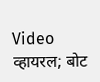Video व्हायरल; बोट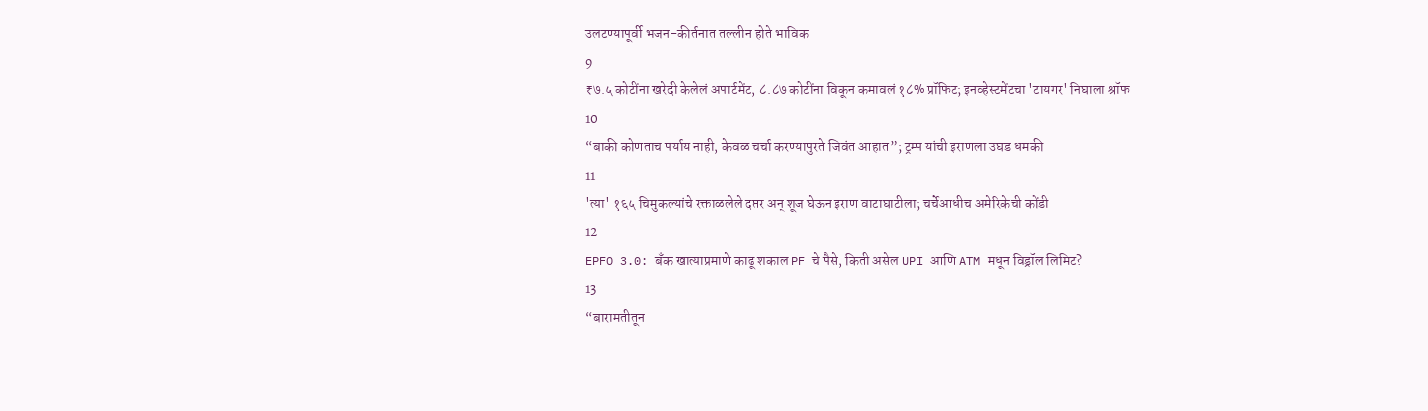उलटण्यापूर्वी भजन-कीर्तनात तल्लीन होते भाविक
9
₹७.५ कोटींना खरेदी केलेलं अपार्टमेंट, ८.८७ कोटींना विकून कमावलं १८% प्रॉफिट; इनव्हेस्टमेंटचा 'टायगर' निघाला श्रॉफ
10
“बाकी कोणताच पर्याय नाही, केवळ चर्चा करण्यापुरते जिवंत आहात”; ट्रम्प यांची इराणला उघड धमकी
11
'त्या' १६५ चिमुकल्यांचे रक्ताळलेले दप्तर अन् शूज घेऊन इराण वाटाघाटीला; चर्चेआधीच अमेरिकेची कोंडी
12
EPFO 3.0: बँक खात्याप्रमाणे काढू शकाल PF चे पैसे, किती असेल UPI आणि ATM मधून विड्रॉल लिमिट?
13
“बारामतीतून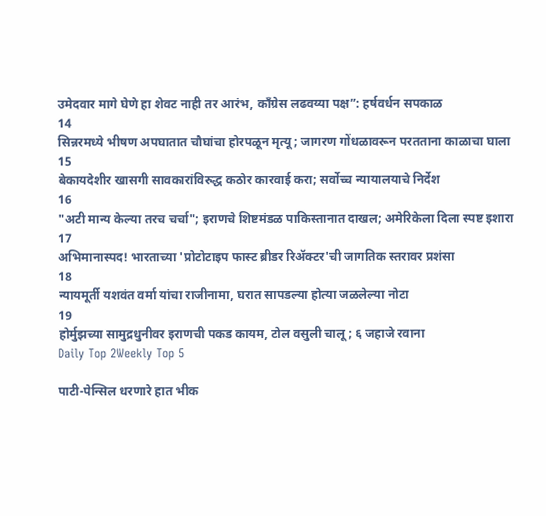उमेदवार मागे घेणे हा शेवट नाही तर आरंभ, काँग्रेस लढवय्या पक्ष”: हर्षवर्धन सपकाळ
14
सिन्नरमध्ये भीषण अपघातात चौघांचा होरपळून मृत्यू; जागरण गोंधळावरून परतताना काळाचा घाला
15
बेकायदेशीर खासगी सावकारांविरुद्ध कठोर कारवाई करा; सर्वोच्च न्यायालयाचे निर्देश
16
"अटी मान्य केल्या तरच चर्चा"; इराणचे शिष्टमंडळ पाकिस्तानात दाखल; अमेरिकेला दिला स्पष्ट इशारा
17
अभिमानास्पद! भारताच्या 'प्रोटोटाइप फास्ट ब्रीडर रिॲक्टर'ची जागतिक स्तरावर प्रशंसा
18
न्यायमूर्ती यशवंत वर्मा यांचा राजीनामा, घरात सापडल्या होत्या जळलेल्या नोटा
19
होर्मुझच्या सामुद्रधुनीवर इराणची पकड कायम, टोल वसुली चालू; ६ जहाजे रवाना
Daily Top 2Weekly Top 5

पाटी-पेन्सिल धरणारे हात भीक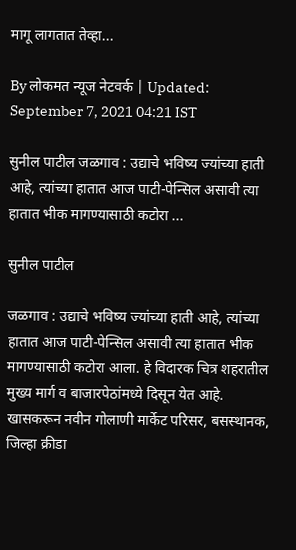मागू लागतात तेव्हा...

By लोकमत न्यूज नेटवर्क | Updated: September 7, 2021 04:21 IST

सुनील पाटील जळगाव : उद्याचे भविष्य ज्यांच्या हाती आहे, त्यांच्या हातात आज पाटी-पेन्सिल असावी त्या हातात भीक मागण्यासाठी कटोरा ...

सुनील पाटील

जळगाव : उद्याचे भविष्य ज्यांच्या हाती आहे, त्यांच्या हातात आज पाटी-पेन्सिल असावी त्या हातात भीक मागण्यासाठी कटोरा आला. हे विदारक चित्र शहरातील मुख्य मार्ग व बाजारपेठांमध्ये दिसून येत आहे. खासकरून नवीन गोलाणी मार्केट परिसर, बसस्थानक, जिल्हा क्रीडा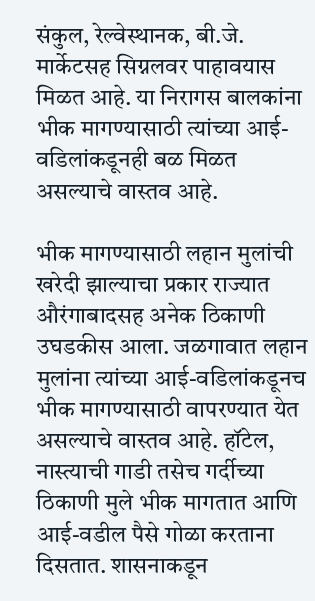संकुल, रेल्वेस्थानक, बी.जे. मार्केटसह सिग्नलवर पाहावयास मिळत आहे. या निरागस बालकांना भीक मागण्यासाठी त्यांच्या आई-वडिलांकडूनही बळ मिळत असल्याचे वास्तव आहे.

भीक मागण्यासाठी लहान मुलांची खरेदी झाल्याचा प्रकार राज्यात औरंगाबादसह अनेक ठिकाणी उघडकीस आला. जळगावात लहान मुलांना त्यांच्या आई-वडिलांकडूनच भीक मागण्यासाठी वापरण्यात येत असल्याचे वास्तव आहे. हॉटेल, नास्त्याची गाडी तसेच गर्दीच्या ठिकाणी मुले भीक मागतात आणि आई-वडील पैसे गोळा करताना दिसतात. शासनाकडून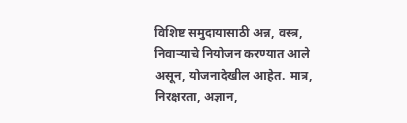विशिष्ट समुदायासाठी अन्न, वस्त्र, निवाऱ्याचे नियोजन करण्यात आले असून, योजनादेखील आहेत. मात्र, निरक्षरता, अज्ञान,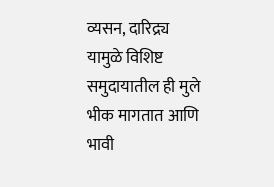व्यसन, दारिद्र्य यामुळे विशिष्ट समुदायातील ही मुले भीक मागतात आणि भावी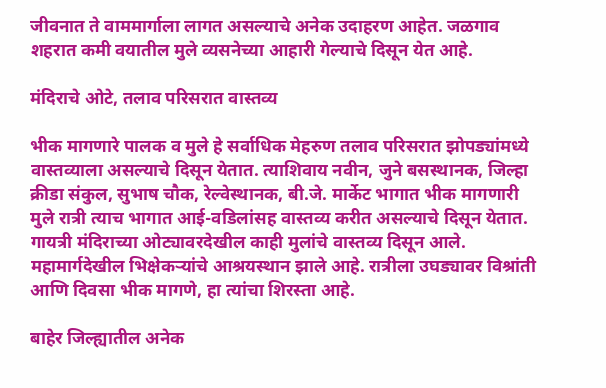जीवनात ते वाममार्गाला लागत असल्याचे अनेक उदाहरण आहेत. जळगाव शहरात कमी वयातील मुले व्यसनेच्या आहारी गेल्याचे दिसून येत आहे.

मंदिराचे ओटे, तलाव परिसरात वास्तव्य

भीक मागणारे पालक व मुले हे सर्वाधिक मेहरुण तलाव परिसरात झोपड्यांमध्ये वास्तव्याला असल्याचे दिसून येतात. त्याशिवाय नवीन, जुने बसस्थानक, जिल्हा क्रीडा संकुल, सुभाष चौक, रेल्वेस्थानक, बी.जे. मार्केट भागात भीक मागणारी मुले रात्री त्याच भागात आई-वडिलांसह वास्तव्य करीत असल्याचे दिसून येतात. गायत्री मंदिराच्या ओट्यावरदेखील काही मुलांचे वास्तव्य दिसून आले. महामार्गदेखील भिक्षेकऱ्यांचे आश्रयस्थान झाले आहे. रात्रीला उघड्यावर विश्रांती आणि दिवसा भीक मागणे, हा त्यांचा शिरस्ता आहे.

बाहेर जिल्ह्यातील अनेक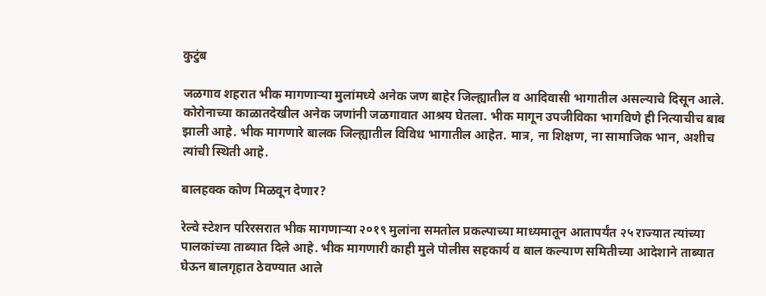कुटुंब

जळगाव शहरात भीक मागणाऱ्या मुलांमध्ये अनेक जण बाहेर जिल्ह्यातील व आदिवासी भागातील असल्याचे दिसून आले. कोरोनाच्या काळातदेखील अनेक जणांनी जळगावात आश्रय घेतला. भीक मागून उपजीविका भागविणे ही नित्याचीच बाब झाली आहे. भीक मागणारे बालक जिल्ह्यातील विविध भागातील आहेत. मात्र, ना शिक्षण, ना सामाजिक भान, अशीच त्यांची स्थिती आहे.

बालहक्क कोण मिळवून देणार?

रेल्वे स्टेशन परिरसरात भीक मागणाऱ्या २०१९ मुलांना समतोल प्रकल्पाच्या माध्यमातून आतापर्यंत २५ राज्यात त्यांच्या पालकांच्या ताब्यात दिले आहे. भीक मागणारी काही मुले पोलीस सहकार्य व बाल कल्याण समितीच्या आदेशाने ताब्यात घेऊन बालगृहात ठेवण्यात आले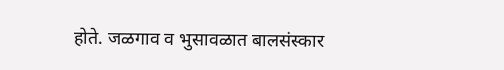होते. जळगाव व भुसावळात बालसंस्कार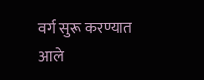वर्ग सुरू करण्यात आले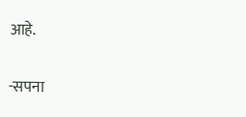आहे.

-सपना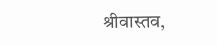श्रीवास्तव,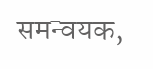समन्वयक,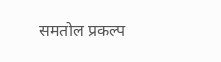समतोल प्रकल्प